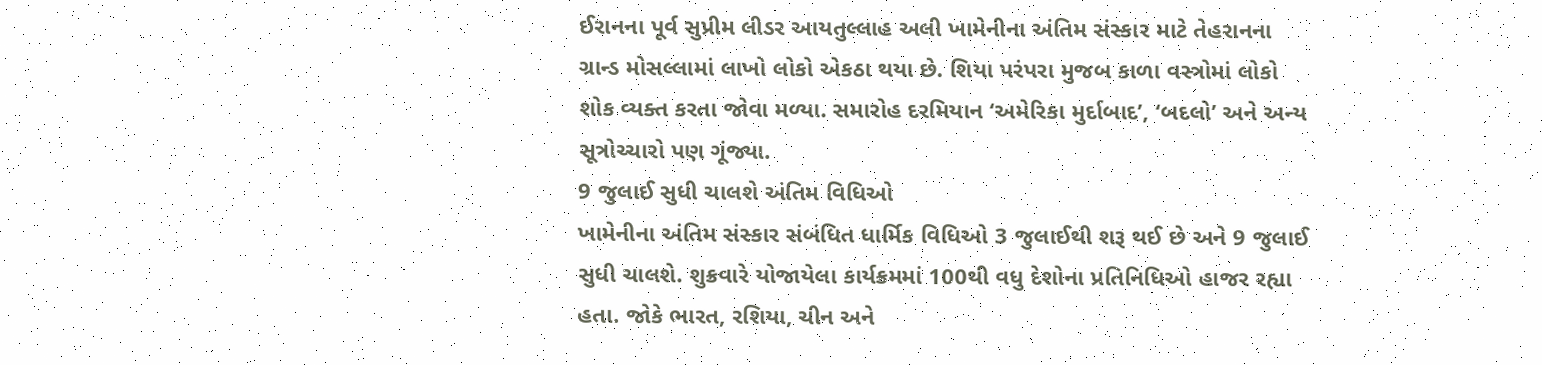ઈરાનના પૂર્વ સુપ્રીમ લીડર આયતુલ્લાહ અલી ખામેનીના અંતિમ સંસ્કાર માટે તેહરાનના ગ્રાન્ડ મોસલ્લામાં લાખો લોકો એકઠા થયા છે. શિયા પરંપરા મુજબ કાળા વસ્ત્રોમાં લોકો શોક વ્યક્ત કરતા જોવા મળ્યા. સમારોહ દરમિયાન ‘અમેરિકા મુર્દાબાદ’, ‘બદલો’ અને અન્ય સૂત્રોચ્ચારો પણ ગૂંજ્યા.
9 જુલાઈ સુધી ચાલશે અંતિમ વિધિઓ
ખામેનીના અંતિમ સંસ્કાર સંબંધિત ધાર્મિક વિધિઓ 3 જુલાઈથી શરૂ થઈ છે અને 9 જુલાઈ સુધી ચાલશે. શુક્રવારે યોજાયેલા કાર્યક્રમમાં 100થી વધુ દેશોના પ્રતિનિધિઓ હાજર રહ્યા હતા. જોકે ભારત, રશિયા, ચીન અને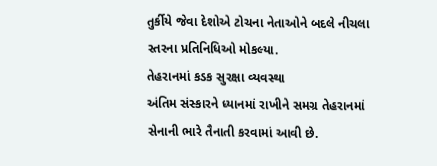તુર્કીયે જેવા દેશોએ ટોચના નેતાઓને બદલે નીચલા સ્તરના પ્રતિનિધિઓ મોકલ્યા.
તેહરાનમાં કડક સુરક્ષા વ્યવસ્થા
અંતિમ સંસ્કારને ધ્યાનમાં રાખીને સમગ્ર તેહરાનમાં સેનાની ભારે તૈનાતી કરવામાં આવી છે.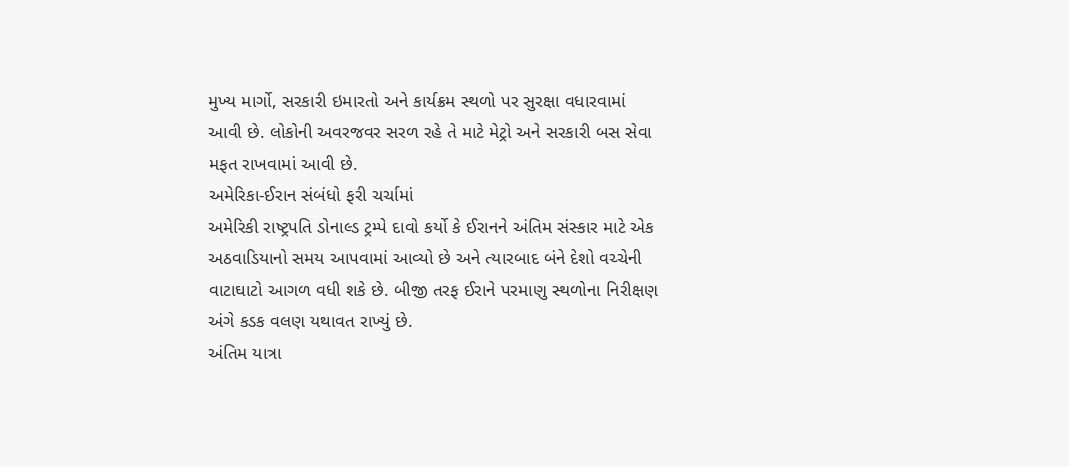મુખ્ય માર્ગો, સરકારી ઇમારતો અને કાર્યક્રમ સ્થળો પર સુરક્ષા વધારવામાં આવી છે. લોકોની અવરજવર સરળ રહે તે માટે મેટ્રો અને સરકારી બસ સેવા મફત રાખવામાં આવી છે.
અમેરિકા-ઈરાન સંબંધો ફરી ચર્ચામાં
અમેરિકી રાષ્ટ્રપતિ ડોનાલ્ડ ટ્રમ્પે દાવો કર્યો કે ઈરાનને અંતિમ સંસ્કાર માટે એક અઠવાડિયાનો સમય આપવામાં આવ્યો છે અને ત્યારબાદ બંને દેશો વચ્ચેની વાટાઘાટો આગળ વધી શકે છે. બીજી તરફ ઈરાને પરમાણુ સ્થળોના નિરીક્ષણ અંગે કડક વલણ યથાવત રાખ્યું છે.
અંતિમ યાત્રા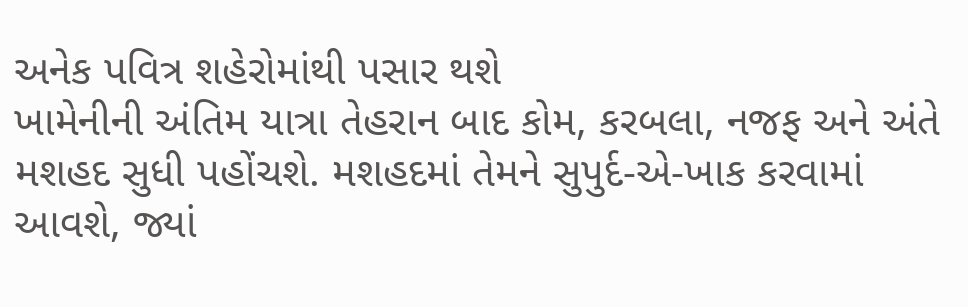અનેક પવિત્ર શહેરોમાંથી પસાર થશે
ખામેનીની અંતિમ યાત્રા તેહરાન બાદ કોમ, કરબલા, નજફ અને અંતે મશહદ સુધી પહોંચશે. મશહદમાં તેમને સુપુર્દ-એ-ખાક કરવામાં આવશે, જ્યાં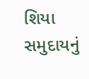શિયા સમુદાયનું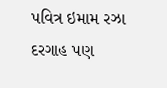પવિત્ર ઇમામ રઝા દરગાહ પણ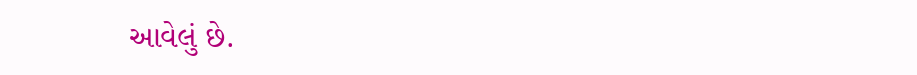આવેલું છે.